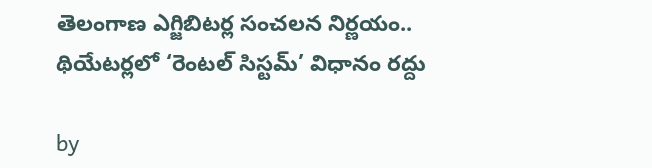తెలంగాణ ఎగ్జిబిటర్ల సంచలన నిర్ణయం.. థియేటర్లలో ‘రెంటల్ సిస్టమ్’ విధానం రద్దు

by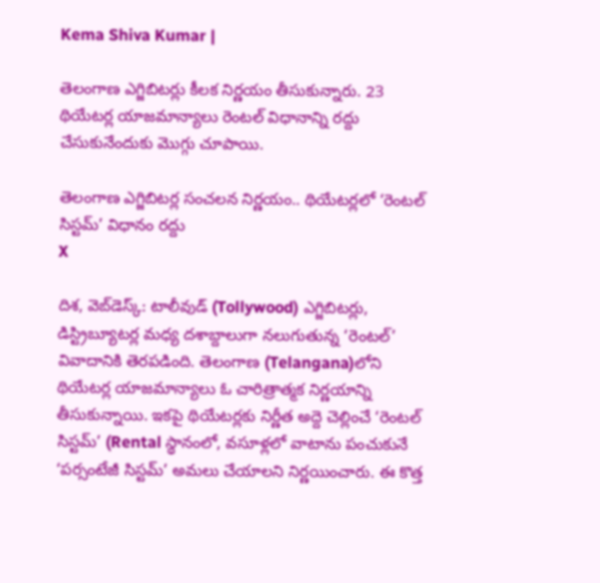Kema Shiva Kumar |

తెలంగాణ ఎగ్జిబిటర్లు కీలక నిర్ణయం తీసుకున్నారు. 23 థియేటర్ల యాజమాన్యాలు రెంటల్ విధానాన్ని రద్దు చేసుకునేందుకు మొగ్గు చూపాయి.

తెలంగాణ ఎగ్జిబిటర్ల సంచలన నిర్ణయం.. థియేటర్లలో ‘రెంటల్ సిస్టమ్’ విధానం రద్దు
X

దిశ, వెబ్‌డెస్క్: టాలీవుడ్ (Tollywood) ఎగ్జిబిటర్లు, డిస్ట్రిబ్యూటర్ల మధ్య దశాబ్దాలుగా నలుగుతున్న ‘రెంటల్’ వివాదానికి తెరపడింది. తెలంగాణ (Telangana)లోని థియేటర్ల యాజమాన్యాలు ఓ చారిత్రాత్మక నిర్ణయాన్ని తీసుకున్నాయి. ఇకపై థియేటర్లకు నిర్ణీత అద్దె చెల్లించే ‘రెంటల్ సిస్టమ్’ (Rental స్థానంలో, వసూళ్లలో వాటాను పంచుకునే ‘పర్సంటేజీ సిస్టమ్’ అమలు చేయాలని నిర్ణయించారు. ఈ కొత్త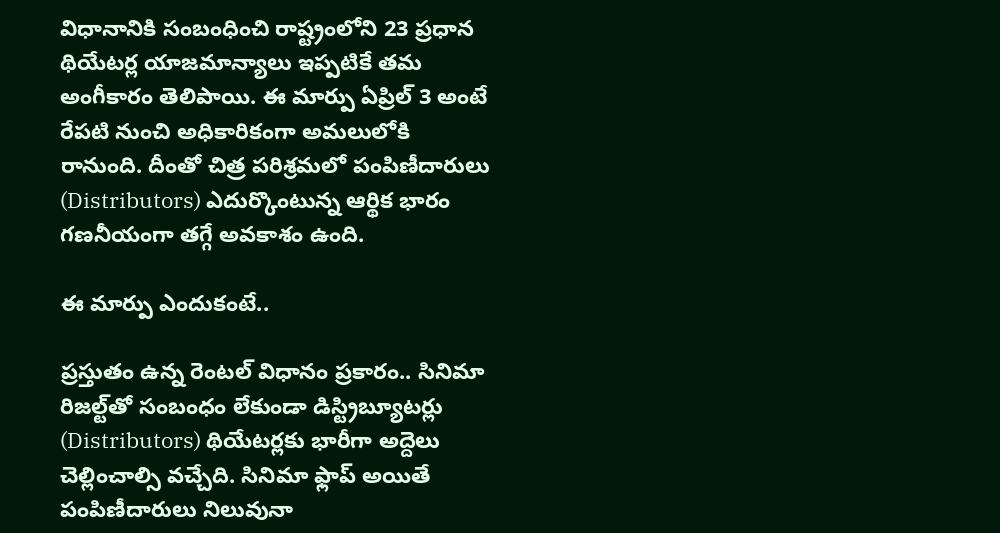విధానానికి సంబంధించి రాష్ట్రంలోని 23 ప్రధాన థియేటర్ల యాజమాన్యాలు ఇప్పటికే తమ అంగీకారం తెలిపాయి. ఈ మార్పు ఏప్రిల్ 3 అంటే రేపటి నుంచి అధికారికంగా అమలులోకి రానుంది. దీంతో చిత్ర పరిశ్రమలో పంపిణీదారులు (Distributors) ఎదుర్కొంటున్న ఆర్థిక భారం గణనీయంగా తగ్గే అవకాశం ఉంది.

ఈ మార్పు ఎందుకంటే..

ప్రస్తుతం ఉన్న రెంటల్ విధానం ప్రకారం.. సినిమా రిజల్ట్‌తో సంబంధం లేకుండా డిస్ట్రిబ్యూటర్లు (Distributors) థియేటర్లకు భారీగా అద్దెలు చెల్లించాల్సి వచ్చేది. సినిమా ఫ్లాప్ అయితే పంపిణీదారులు నిలువునా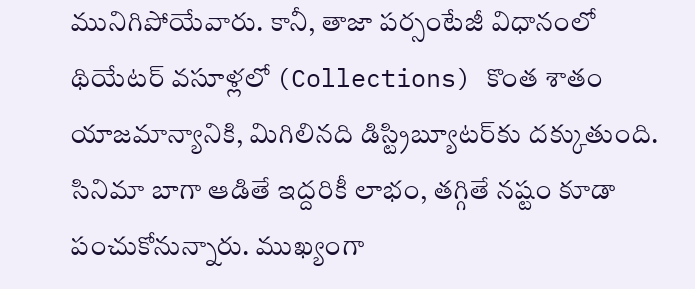మునిగిపోయేవారు. కానీ, తాజా పర్సంటేజీ విధానంలో థియేటర్ వసూళ్లలో (Collections) కొంత శాతం యాజమాన్యానికి, మిగిలినది డిస్ట్రిబ్యూటర్‌కు దక్కుతుంది. సినిమా బాగా ఆడితే ఇద్దరికీ లాభం, తగ్గితే నష్టం కూడా పంచుకోనున్నారు. ముఖ్యంగా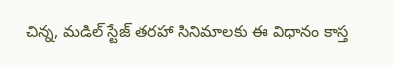చిన్న, మడిల్ స్టేజ్ తరహా సినిమాలకు ఈ విధానం కాస్త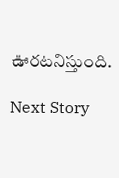ఊరటనిస్తుంది.

Next Story